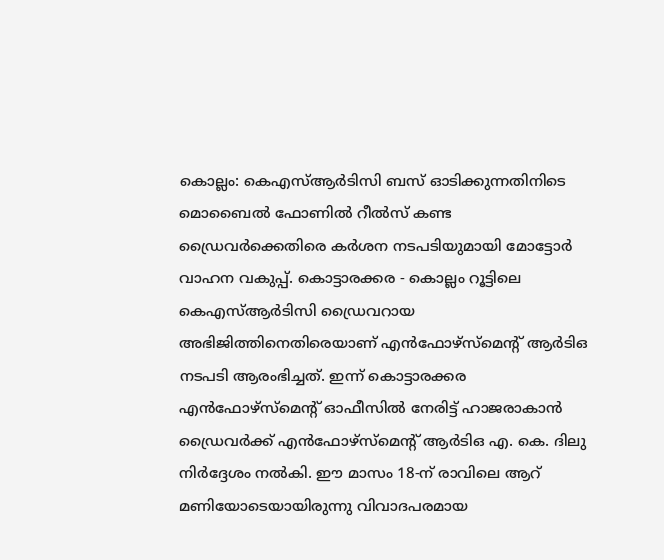കൊല്ലം: കെഎസ്ആർടിസി ബസ് ഓടിക്കുന്നതിനിടെ മൊബൈൽ ഫോണിൽ റീൽസ് കണ്ട ഡ്രൈവർക്കെതിരെ കർശന നടപടിയുമായി മോട്ടോർ വാഹന വകുപ്പ്. കൊട്ടാരക്കര - കൊല്ലം റൂട്ടിലെ കെഎസ്ആർടിസി ഡ്രൈവറായ അഭിജിത്തിനെതിരെയാണ് എൻഫോഴ്സ്മെന്റ് ആർടിഒ നടപടി ആരംഭിച്ചത്. ഇന്ന് കൊട്ടാരക്കര എൻഫോഴ്സ്മെന്റ് ഓഫീസിൽ നേരിട്ട് ഹാജരാകാൻ ഡ്രൈവർക്ക് എൻഫോഴ്സ്മെന്റ് ആർടിഒ എ. കെ. ദിലു നിർദ്ദേശം നൽകി. ഈ മാസം 18-ന് രാവിലെ ആറ് മണിയോടെയായിരുന്നു വിവാദപരമായ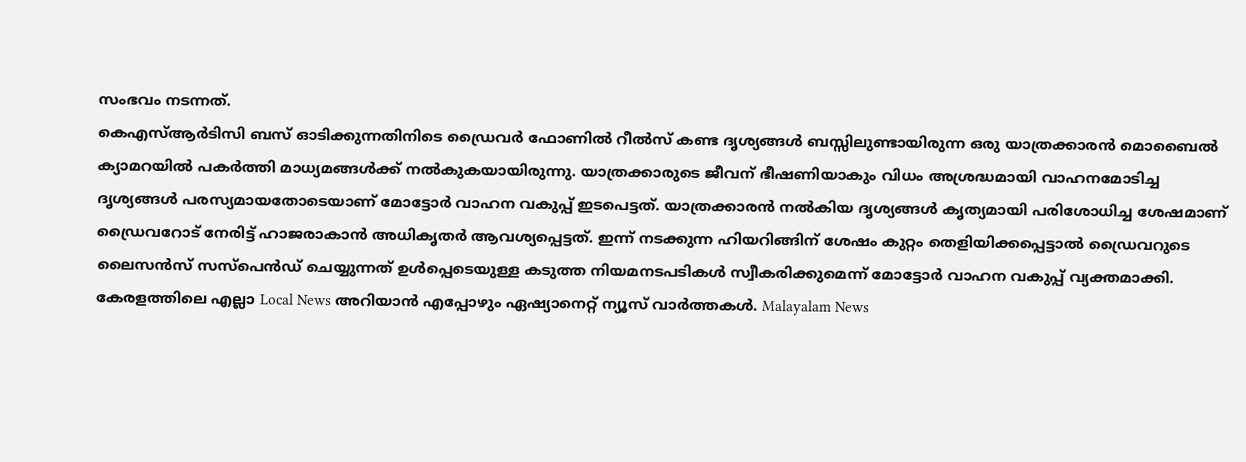സംഭവം നടന്നത്.
കെഎസ്ആർടിസി ബസ് ഓടിക്കുന്നതിനിടെ ഡ്രൈവർ ഫോണിൽ റീൽസ് കണ്ട ദൃശ്യങ്ങൾ ബസ്സിലുണ്ടായിരുന്ന ഒരു യാത്രക്കാരൻ മൊബൈൽ ക്യാമറയിൽ പകർത്തി മാധ്യമങ്ങൾക്ക് നൽകുകയായിരുന്നു. യാത്രക്കാരുടെ ജീവന് ഭീഷണിയാകും വിധം അശ്രദ്ധമായി വാഹനമോടിച്ച ദൃശ്യങ്ങൾ പരസ്യമായതോടെയാണ് മോട്ടോർ വാഹന വകുപ്പ് ഇടപെട്ടത്. യാത്രക്കാരൻ നൽകിയ ദൃശ്യങ്ങൾ കൃത്യമായി പരിശോധിച്ച ശേഷമാണ് ഡ്രൈവറോട് നേരിട്ട് ഹാജരാകാൻ അധികൃതർ ആവശ്യപ്പെട്ടത്. ഇന്ന് നടക്കുന്ന ഹിയറിങ്ങിന് ശേഷം കുറ്റം തെളിയിക്കപ്പെട്ടാൽ ഡ്രൈവറുടെ ലൈസൻസ് സസ്പെൻഡ് ചെയ്യുന്നത് ഉൾപ്പെടെയുള്ള കടുത്ത നിയമനടപടികൾ സ്വീകരിക്കുമെന്ന് മോട്ടോർ വാഹന വകുപ്പ് വ്യക്തമാക്കി.
കേരളത്തിലെ എല്ലാ Local News അറിയാൻ എപ്പോഴും ഏഷ്യാനെറ്റ് ന്യൂസ് വാർത്തകൾ. Malayalam News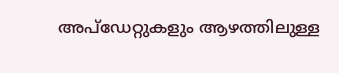അപ്ഡേറ്റുകളും ആഴത്തിലുള്ള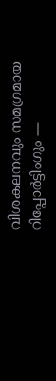വിശകലനവും സമഗ്രമായ റിപ്പോർട്ടിംഗും —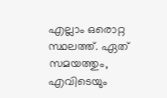എല്ലാം ഒരൊറ്റ സ്ഥലത്ത്. ഏത് സമയത്തും, എവിടെയും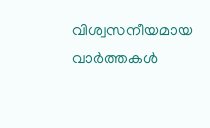വിശ്വസനീയമായ വാർത്തകൾ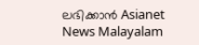ലഭിക്കാൻ Asianet News Malayalam